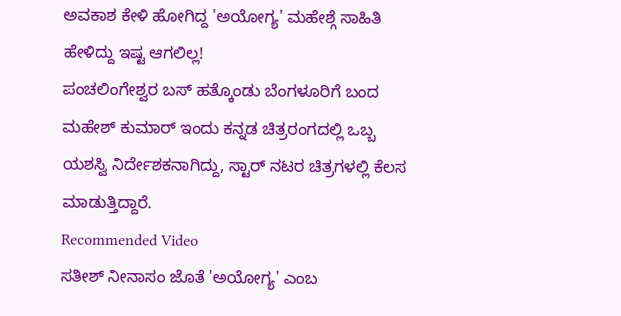ಅವಕಾಶ ಕೇಳಿ ಹೋಗಿದ್ದ 'ಅಯೋಗ್ಯ' ಮಹೇಶ್ಗೆ ಸಾಹಿತಿ ಹೇಳಿದ್ದು ಇಷ್ಟ ಆಗಲಿಲ್ಲ!
ಪಂಚಲಿಂಗೇಶ್ವರ ಬಸ್ ಹತ್ಕೊಂಡು ಬೆಂಗಳೂರಿಗೆ ಬಂದ ಮಹೇಶ್ ಕುಮಾರ್ ಇಂದು ಕನ್ನಡ ಚಿತ್ರರಂಗದಲ್ಲಿ ಒಬ್ಬ ಯಶಸ್ವಿ ನಿರ್ದೇಶಕನಾಗಿದ್ದು, ಸ್ಟಾರ್ ನಟರ ಚಿತ್ರಗಳಲ್ಲಿ ಕೆಲಸ ಮಾಡುತ್ತಿದ್ದಾರೆ.
Recommended Video
ಸತೀಶ್ ನೀನಾಸಂ ಜೊತೆ 'ಅಯೋಗ್ಯ' ಎಂಬ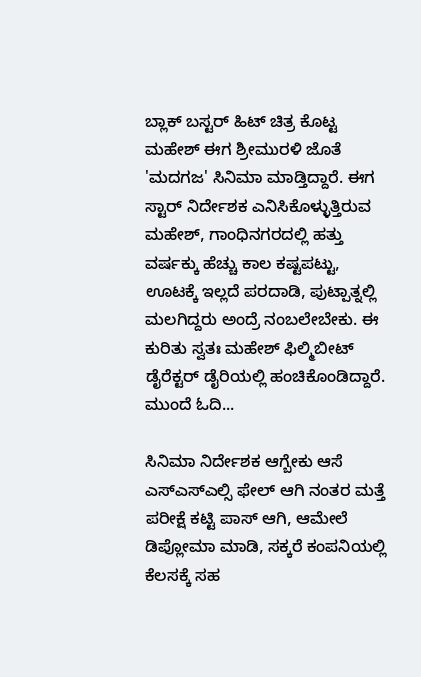ಬ್ಲಾಕ್ ಬಸ್ಟರ್ ಹಿಟ್ ಚಿತ್ರ ಕೊಟ್ಟ ಮಹೇಶ್ ಈಗ ಶ್ರೀಮುರಳಿ ಜೊತೆ 'ಮದಗಜ' ಸಿನಿಮಾ ಮಾಡ್ತಿದ್ದಾರೆ. ಈಗ ಸ್ಟಾರ್ ನಿರ್ದೇಶಕ ಎನಿಸಿಕೊಳ್ಳುತ್ತಿರುವ ಮಹೇಶ್, ಗಾಂಧಿನಗರದಲ್ಲಿ ಹತ್ತು ವರ್ಷಕ್ಕು ಹೆಚ್ಚು ಕಾಲ ಕಷ್ಟಪಟ್ಟು, ಊಟಕ್ಕೆ ಇಲ್ಲದೆ ಪರದಾಡಿ, ಪುಟ್ಪಾತ್ನಲ್ಲಿ ಮಲಗಿದ್ದರು ಅಂದ್ರೆ ನಂಬಲೇಬೇಕು. ಈ ಕುರಿತು ಸ್ವತಃ ಮಹೇಶ್ ಫಿಲ್ಮಿಬೀಟ್ ಡೈರೆಕ್ಟರ್ ಡೈರಿಯಲ್ಲಿ ಹಂಚಿಕೊಂಡಿದ್ದಾರೆ. ಮುಂದೆ ಓದಿ...

ಸಿನಿಮಾ ನಿರ್ದೇಶಕ ಆಗ್ಬೇಕು ಆಸೆ
ಎಸ್ಎಸ್ಎಲ್ಸಿ ಫೇಲ್ ಆಗಿ ನಂತರ ಮತ್ತೆ ಪರೀಕ್ಷೆ ಕಟ್ಟಿ ಪಾಸ್ ಆಗಿ, ಆಮೇಲೆ ಡಿಪ್ಲೋಮಾ ಮಾಡಿ, ಸಕ್ಕರೆ ಕಂಪನಿಯಲ್ಲಿ ಕೆಲಸಕ್ಕೆ ಸಹ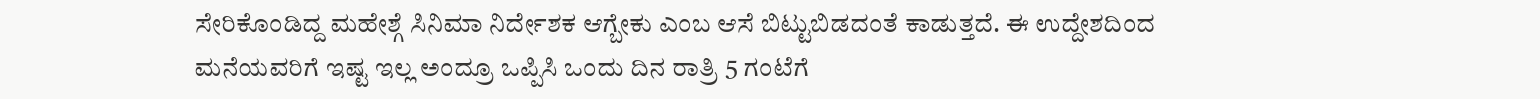ಸೇರಿಕೊಂಡಿದ್ದ ಮಹೇಶ್ಗೆ ಸಿನಿಮಾ ನಿರ್ದೇಶಕ ಆಗ್ಬೇಕು ಎಂಬ ಆಸೆ ಬಿಟ್ಟುಬಿಡದಂತೆ ಕಾಡುತ್ತದೆ. ಈ ಉದ್ದೇಶದಿಂದ ಮನೆಯವರಿಗೆ ಇಷ್ಟ ಇಲ್ಲ ಅಂದ್ರೂ ಒಪ್ಪಿಸಿ ಒಂದು ದಿನ ರಾತ್ರಿ 5 ಗಂಟೆಗೆ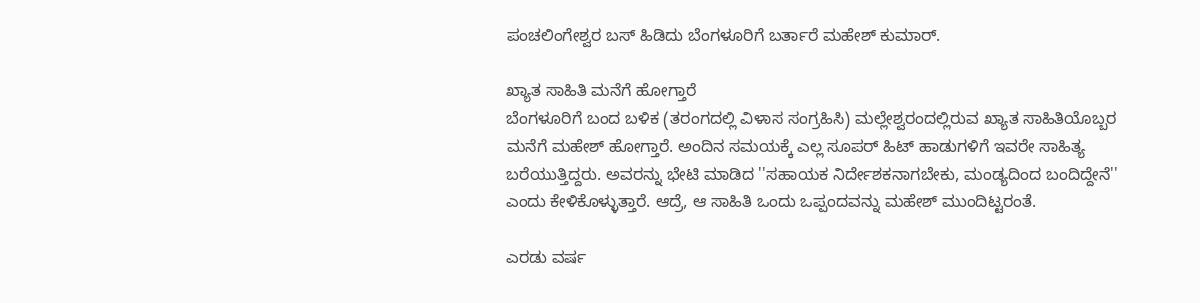ಪಂಚಲಿಂಗೇಶ್ವರ ಬಸ್ ಹಿಡಿದು ಬೆಂಗಳೂರಿಗೆ ಬರ್ತಾರೆ ಮಹೇಶ್ ಕುಮಾರ್.

ಖ್ಯಾತ ಸಾಹಿತಿ ಮನೆಗೆ ಹೋಗ್ತಾರೆ
ಬೆಂಗಳೂರಿಗೆ ಬಂದ ಬಳಿಕ (ತರಂಗದಲ್ಲಿ ವಿಳಾಸ ಸಂಗ್ರಹಿಸಿ) ಮಲ್ಲೇಶ್ವರಂದಲ್ಲಿರುವ ಖ್ಯಾತ ಸಾಹಿತಿಯೊಬ್ಬರ ಮನೆಗೆ ಮಹೇಶ್ ಹೋಗ್ತಾರೆ. ಅಂದಿನ ಸಮಯಕ್ಕೆ ಎಲ್ಲ ಸೂಪರ್ ಹಿಟ್ ಹಾಡುಗಳಿಗೆ ಇವರೇ ಸಾಹಿತ್ಯ ಬರೆಯುತ್ತಿದ್ದರು. ಅವರನ್ನು ಭೇಟಿ ಮಾಡಿದ ''ಸಹಾಯಕ ನಿರ್ದೇಶಕನಾಗಬೇಕು, ಮಂಡ್ಯದಿಂದ ಬಂದಿದ್ದೇನೆ'' ಎಂದು ಕೇಳಿಕೊಳ್ಳುತ್ತಾರೆ. ಆದ್ರೆ, ಆ ಸಾಹಿತಿ ಒಂದು ಒಪ್ಪಂದವನ್ನು ಮಹೇಶ್ ಮುಂದಿಟ್ಟರಂತೆ.

ಎರಡು ವರ್ಷ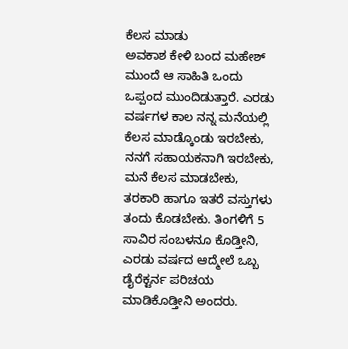ಕೆಲಸ ಮಾಡು
ಅವಕಾಶ ಕೇಳಿ ಬಂದ ಮಹೇಶ್ ಮುಂದೆ ಆ ಸಾಹಿತಿ ಒಂದು ಒಪ್ಪಂದ ಮುಂದಿಡುತ್ತಾರೆ. ಎರಡು ವರ್ಷಗಳ ಕಾಲ ನನ್ನ ಮನೆಯಲ್ಲಿ ಕೆಲಸ ಮಾಡ್ಕೊಂಡು ಇರಬೇಕು, ನನಗೆ ಸಹಾಯಕನಾಗಿ ಇರಬೇಕು, ಮನೆ ಕೆಲಸ ಮಾಡಬೇಕು, ತರಕಾರಿ ಹಾಗೂ ಇತರೆ ವಸ್ತುಗಳು ತಂದು ಕೊಡಬೇಕು. ತಿಂಗಳಿಗೆ 5 ಸಾವಿರ ಸಂಬಳನೂ ಕೊಡ್ತೀನಿ, ಎರಡು ವರ್ಷದ ಆದ್ಮೇಲೆ ಒಬ್ಬ ಡೈರೆಕ್ಟರ್ನ ಪರಿಚಯ ಮಾಡಿಕೊಡ್ತೀನಿ ಅಂದರು.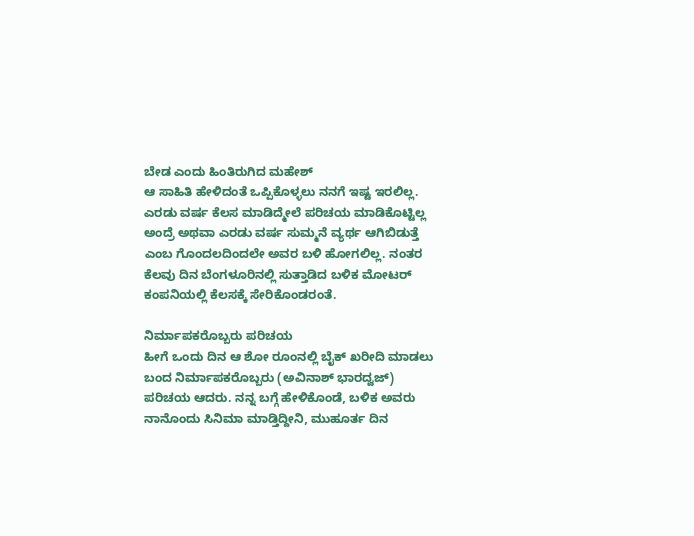ಬೇಡ ಎಂದು ಹಿಂತಿರುಗಿದ ಮಹೇಶ್
ಆ ಸಾಹಿತಿ ಹೇಳಿದಂತೆ ಒಪ್ಪಿಕೊಳ್ಳಲು ನನಗೆ ಇಷ್ಟ ಇರಲಿಲ್ಲ. ಎರಡು ವರ್ಷ ಕೆಲಸ ಮಾಡಿದ್ಮೇಲೆ ಪರಿಚಯ ಮಾಡಿಕೊಟ್ಟಿಲ್ಲ ಅಂದ್ರೆ ಅಥವಾ ಎರಡು ವರ್ಷ ಸುಮ್ಮನೆ ವ್ಯರ್ಥ ಆಗಿಬಿಡುತ್ತೆ ಎಂಬ ಗೊಂದಲದಿಂದಲೇ ಅವರ ಬಳಿ ಹೋಗಲಿಲ್ಲ. ನಂತರ ಕೆಲವು ದಿನ ಬೆಂಗಳೂರಿನಲ್ಲಿ ಸುತ್ತಾಡಿದ ಬಳಿಕ ಮೋಟರ್ ಕಂಪನಿಯಲ್ಲಿ ಕೆಲಸಕ್ಕೆ ಸೇರಿಕೊಂಡರಂತೆ.

ನಿರ್ಮಾಪಕರೊಬ್ಬರು ಪರಿಚಯ
ಹೀಗೆ ಒಂದು ದಿನ ಆ ಶೋ ರೂಂನಲ್ಲಿ ಬೈಕ್ ಖರೀದಿ ಮಾಡಲು ಬಂದ ನಿರ್ಮಾಪಕರೊಬ್ಬರು (ಅವಿನಾಶ್ ಭಾರದ್ವಜ್) ಪರಿಚಯ ಆದರು. ನನ್ನ ಬಗ್ಗೆ ಹೇಳಿಕೊಂಡೆ, ಬಳಿಕ ಅವರು ನಾನೊಂದು ಸಿನಿಮಾ ಮಾಡ್ತಿದ್ದೀನಿ, ಮುಹೂರ್ತ ದಿನ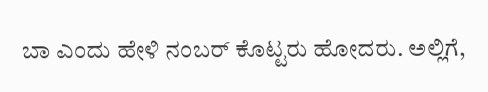ಬಾ ಎಂದು ಹೇಳಿ ನಂಬರ್ ಕೊಟ್ಟರು ಹೋದರು. ಅಲ್ಲಿಗೆ,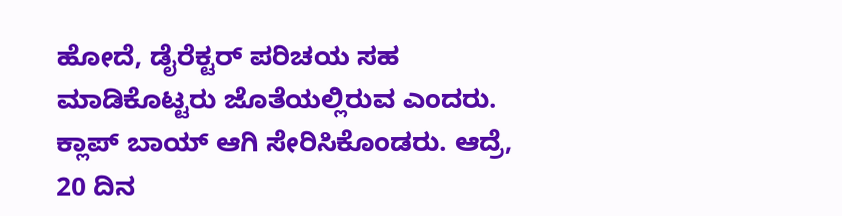ಹೋದೆ, ಡೈರೆಕ್ಟರ್ ಪರಿಚಯ ಸಹ ಮಾಡಿಕೊಟ್ಟರು ಜೊತೆಯಲ್ಲಿರುವ ಎಂದರು. ಕ್ಲಾಪ್ ಬಾಯ್ ಆಗಿ ಸೇರಿಸಿಕೊಂಡರು. ಆದ್ರೆ, 20 ದಿನ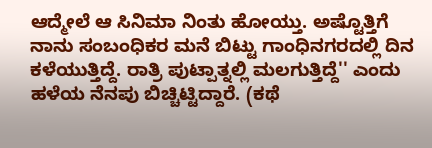ಆದ್ಮೇಲೆ ಆ ಸಿನಿಮಾ ನಿಂತು ಹೋಯ್ತು. ಅಷ್ಟೊತ್ತಿಗೆ ನಾನು ಸಂಬಂಧಿಕರ ಮನೆ ಬಿಟ್ಟು ಗಾಂಧಿನಗರದಲ್ಲಿ ದಿನ ಕಳೆಯುತ್ತಿದ್ದೆ. ರಾತ್ರಿ ಪುಟ್ಪಾತ್ನಲ್ಲಿ ಮಲಗುತ್ತಿದ್ದೆ'' ಎಂದು ಹಳೆಯ ನೆನಪು ಬಿಚ್ಚಿಟ್ಟಿದ್ದಾರೆ. (ಕಥೆ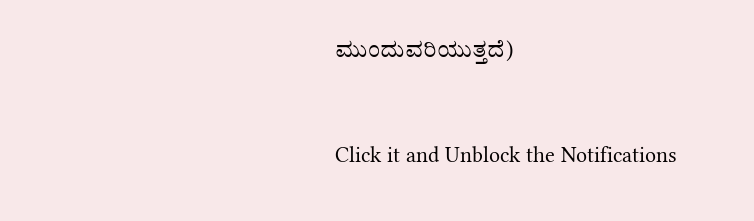ಮುಂದುವರಿಯುತ್ತದೆ)


Click it and Unblock the Notifications